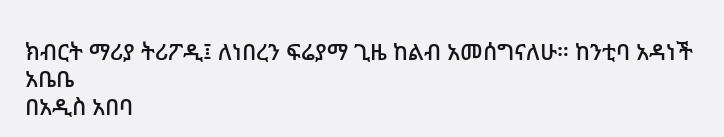ክብርት ማሪያ ትሪፖዲ፤ ለነበረን ፍሬያማ ጊዜ ከልብ አመሰግናለሁ። ከንቲባ አዳነች አቤቤ
በአዲስ አበባ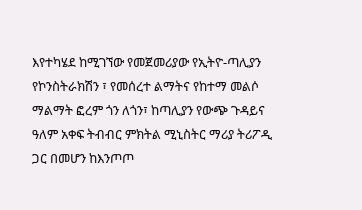እየተካሄደ ከሚገኘው የመጀመሪያው የኢትዮ-ጣሊያን የኮንስትራክሽን ፣ የመሰረተ ልማትና የከተማ መልሶ ማልማት ፎረም ጎን ለጎን፣ ከጣሊያን የውጭ ጉዳይና ዓለም አቀፍ ትብብር ምክትል ሚኒስትር ማሪያ ትሪፖዲ ጋር በመሆን ከእንጦጦ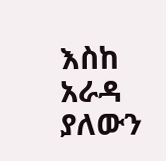እስከ አራዳ ያለውን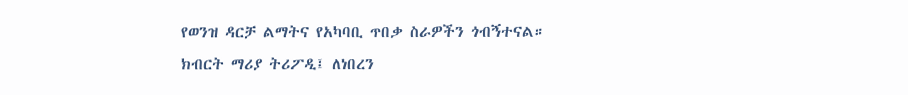የወንዝ ዳርቻ ልማትና የአካባቢ ጥበቃ ስራዎችን ጎብኝተናል።
ክብርት ማሪያ ትሪፖዲ፤ ለነበረን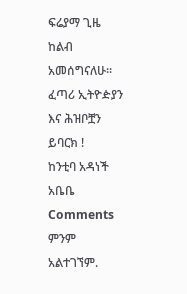ፍሬያማ ጊዜ ከልብ አመሰግናለሁ።
ፈጣሪ ኢትዮዽያን እና ሕዝቦቿን ይባርክ !
ከንቲባ አዳነች አቤቤ
Comments
ምንም አልተገኘም.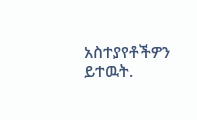አስተያየቶችዎን ይተዉት.